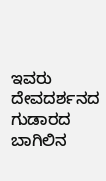ಇವರು ದೇವದರ್ಶನದ ಗುಡಾರದ ಬಾಗಿಲಿನ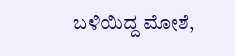ಬಳಿಯಿದ್ದ ಮೋಶೆ,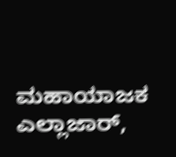ಮಹಾಯಾಜಕ ಎಲ್ಲಾಜಾರ್,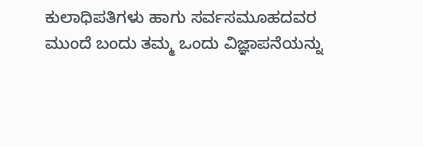ಕುಲಾಧಿಪತಿಗಳು ಹಾಗು ಸರ್ವಸಮೂಹದವರ ಮುಂದೆ ಬಂದು ತಮ್ಮ ಒಂದು ವಿಜ್ಞಾಪನೆಯನ್ನು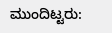ಮುಂದಿಟ್ಟರು: